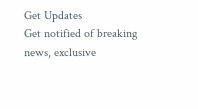Get Updates
Get notified of breaking news, exclusive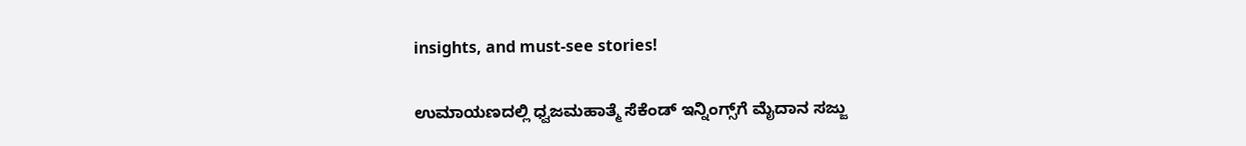insights, and must-see stories!

ಉಮಾಯಣದಲ್ಲಿ ಧ್ವಜಮಹಾತ್ಮೆ ಸೆಕೆಂಡ್‌ ಇನ್ನಿಂಗ್ಸ್‌ಗೆ ಮೈದಾನ ಸಜ್ಜು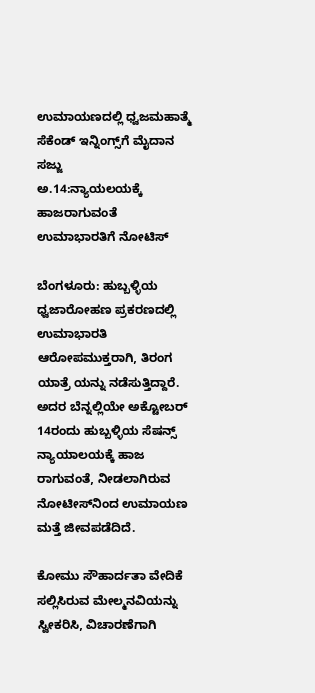ಉಮಾಯಣದಲ್ಲಿ ಧ್ವಜಮಹಾತ್ಮೆ ಸೆಕೆಂಡ್‌ ಇನ್ನಿಂಗ್ಸ್‌ಗೆ ಮೈದಾನ ಸಜ್ಜು
ಅ.14:ನ್ಯಾಯಲಯಕ್ಕೆ ಹಾಜರಾಗುವಂತೆ ಉಮಾಭಾರತಿಗೆ ನೋಟಿಸ್‌

ಬೆಂಗಳೂರು: ಹುಬ್ಬಳ್ಳಿಯ ಧ್ವಜಾರೋಹಣ ಪ್ರಕರಣದಲ್ಲಿ ಉಮಾಭಾರತಿ ಆರೋಪಮುಕ್ತರಾಗಿ, ತಿರಂಗ ಯಾತ್ರೆ ಯನ್ನು ನಡೆಸುತ್ತಿದ್ದಾರೆ. ಅದರ ಬೆನ್ನಲ್ಲಿಯೇ ಅಕ್ಟೋಬರ್‌ 14ರಂದು ಹುಬ್ಬಳ್ಳಿಯ ಸೆಷನ್ಸ್‌ ನ್ಯಾಯಾಲಯಕ್ಕೆ ಹಾಜ ರಾಗುವಂತೆ, ನೀಡಲಾಗಿರುವ ನೋಟೀಸ್‌ನಿಂದ ಉಮಾಯಣ ಮತ್ತೆ ಜೀವಪಡೆದಿದೆ.

ಕೋಮು ಸೌಹಾರ್ದತಾ ವೇದಿಕೆ ಸಲ್ಲಿಸಿರುವ ಮೇಲ್ಮನವಿಯನ್ನು ಸ್ವೀಕರಿಸಿ, ವಿಚಾರಣೆಗಾಗಿ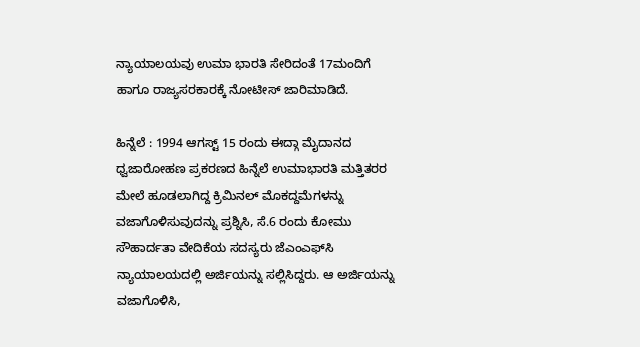ನ್ಯಾಯಾಲಯವು ಉಮಾ ಭಾರತಿ ಸೇರಿದಂತೆ 17ಮಂದಿಗೆ ಹಾಗೂ ರಾಜ್ಯಸರಕಾರಕ್ಕೆ ನೋಟೀಸ್‌ ಜಾರಿಮಾಡಿದೆ.

ಹಿನ್ನೆಲೆ : 1994 ಆಗಸ್ಟ್‌ 15 ರಂದು ಈದ್ಗಾ ಮೈದಾನದ ಧ್ವಜಾರೋಹಣ ಪ್ರಕರಣದ ಹಿನ್ನೆಲೆ ಉಮಾಭಾರತಿ ಮತ್ತಿತರರ ಮೇಲೆ ಹೂಡಲಾಗಿದ್ದ ಕ್ರಿಮಿನಲ್‌ ಮೊಕದ್ದಮೆಗಳನ್ನು ವಜಾಗೊಳಿಸುವುದನ್ನು ಪ್ರಶ್ನಿಸಿ, ಸೆ.6 ರಂದು ಕೋಮು ಸೌಹಾರ್ದತಾ ವೇದಿಕೆಯ ಸದಸ್ಯರು ಜೆಎಂಎಫ್‌ಸಿ ನ್ಯಾಯಾಲಯದಲ್ಲಿ ಅರ್ಜಿಯನ್ನು ಸಲ್ಲಿಸಿದ್ದರು. ಆ ಅರ್ಜಿಯನ್ನು ವಜಾಗೊಳಿಸಿ,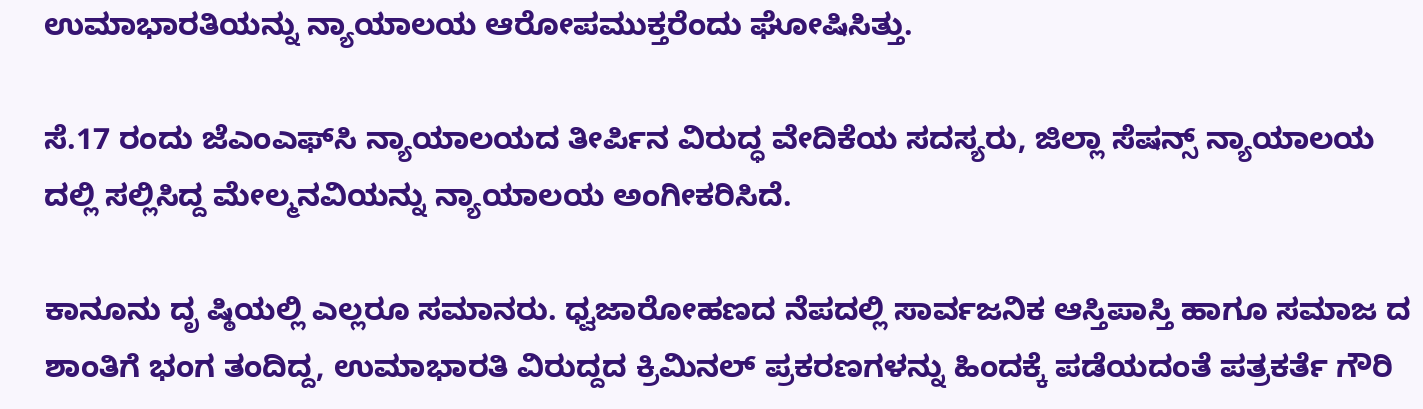ಉಮಾಭಾರತಿಯನ್ನು ನ್ಯಾಯಾಲಯ ಆರೋಪಮುಕ್ತರೆಂದು ಘೋಷಿಸಿತ್ತು.

ಸೆ.17 ರಂದು ಜೆಎಂಎಫ್‌ಸಿ ನ್ಯಾಯಾಲಯದ ತೀರ್ಪಿನ ವಿರುದ್ಧ ವೇದಿಕೆಯ ಸದಸ್ಯರು, ಜಿಲ್ಲಾ ಸೆಷನ್ಸ್‌ ನ್ಯಾಯಾಲಯ ದಲ್ಲಿ ಸಲ್ಲಿಸಿದ್ದ ಮೇಲ್ಮನವಿಯನ್ನು ನ್ಯಾಯಾಲಯ ಅಂಗೀಕರಿಸಿದೆ.

ಕಾನೂನು ದೃ ಷ್ಠಿಯಲ್ಲಿ ಎಲ್ಲರೂ ಸಮಾನರು. ಧ್ವಜಾರೋಹಣದ ನೆಪದಲ್ಲಿ ಸಾರ್ವಜನಿಕ ಆಸ್ತಿಪಾಸ್ತಿ ಹಾಗೂ ಸಮಾಜ ದ ಶಾಂತಿಗೆ ಭಂಗ ತಂದಿದ್ದ, ಉಮಾಭಾರತಿ ವಿರುದ್ದದ ಕ್ರಿಮಿನಲ್‌ ಪ್ರಕರಣಗಳನ್ನು ಹಿಂದಕ್ಕೆ ಪಡೆಯದಂತೆ ಪತ್ರಕರ್ತೆ ಗೌರಿ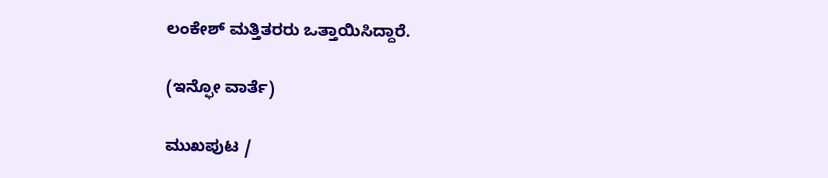ಲಂಕೇಶ್‌ ಮತ್ತಿತರರು ಒತ್ತಾಯಿಸಿದ್ದಾರೆ.

(ಇನ್ಫೋ ವಾರ್ತೆ)

ಮುಖಪುಟ /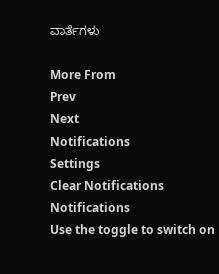ವಾರ್ತೆಗಳು

More From
Prev
Next
Notifications
Settings
Clear Notifications
Notifications
Use the toggle to switch on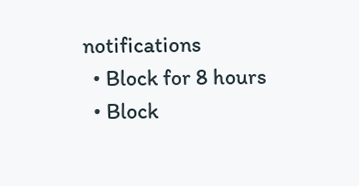notifications
  • Block for 8 hours
  • Block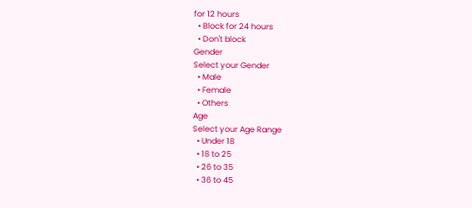for 12 hours
  • Block for 24 hours
  • Don't block
Gender
Select your Gender
  • Male
  • Female
  • Others
Age
Select your Age Range
  • Under 18
  • 18 to 25
  • 26 to 35
  • 36 to 45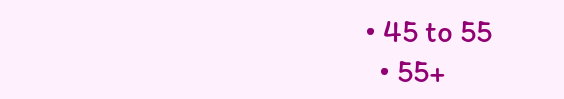• 45 to 55
  • 55+